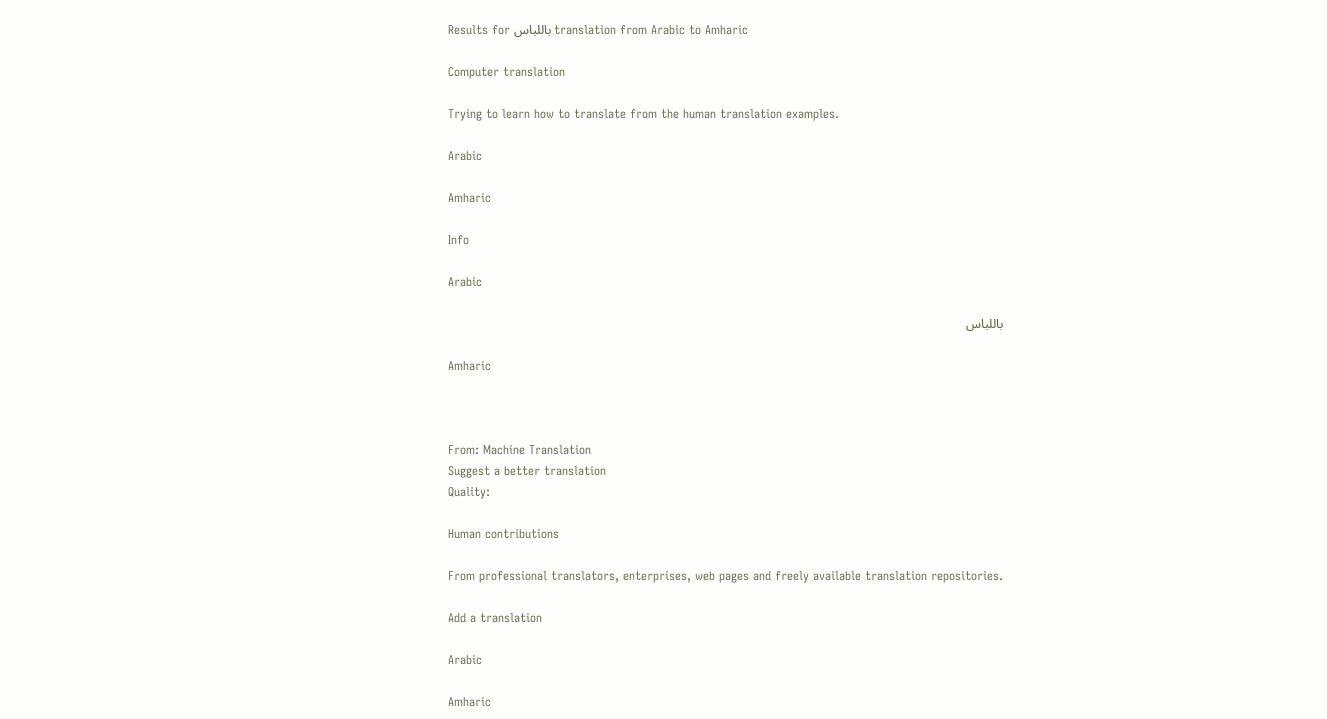Results for باللباس translation from Arabic to Amharic

Computer translation

Trying to learn how to translate from the human translation examples.

Arabic

Amharic

Info

Arabic

باللباس

Amharic



From: Machine Translation
Suggest a better translation
Quality:

Human contributions

From professional translators, enterprises, web pages and freely available translation repositories.

Add a translation

Arabic

Amharic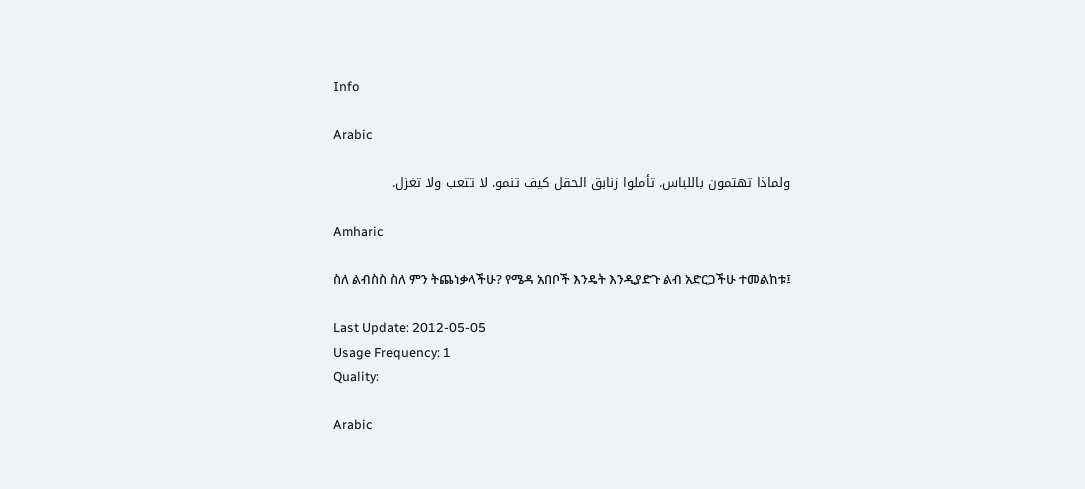Info

Arabic

ولماذا تهتمون باللباس. تأملوا زنابق الحقل كيف تنمو. لا تتعب ولا تغزل.

Amharic

ስለ ልብስስ ስለ ምን ትጨነቃላችሁ? የሜዳ አበቦች እንዴት እንዲያድጉ ልብ አድርጋችሁ ተመልከቱ፤

Last Update: 2012-05-05
Usage Frequency: 1
Quality:

Arabic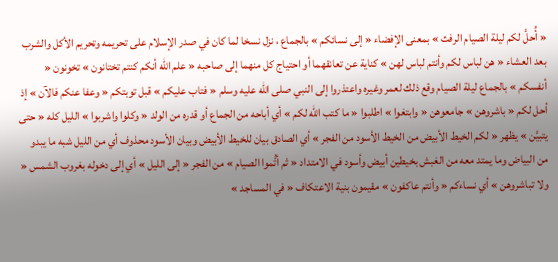« أُحلَّ لكم ليلة الصيام الرفث » بمعنى الإفضاء « إلى نسائكم » بالجماع ، نزل نسخا لما كان في صدر الإسلام على تحريمه وتحريم الأكل والشرب بعد العشاء « هن لباس لكم وأنتم لباس لهن » كناية عن تعانقهما أو احتياج كل منهما إلى صاحبه « علم الله أنكم كنتم تختانون » تخونون « أنفسكم » بالجماع ليلة الصيام وقع ذلك لعمر وغيره واعتذروا إلى النبي صلى الله عليه وسلم « فتاب عليكم » قبل توبتكم « وعفا عنكم فالآن » إذ أحل لكم « باشروهن » جامعوهن « وابتغوا » اطلبوا « ما كتب الله لكم » أي أباحه من الجماع أو قدره من الولد « وكلوا واشربوا » الليل كله « حتى يتبيَّن » يظهر « لكم الخيط الأبيض من الخيط الأسود من الفجر » أي الصادق بيان للخيط الأبيض وبيان الأسود محذوف أي من الليل شبه ما يبدو من البياض وما يمتد معه من الغبش بخيطين أبيض وأسود في الامتداد « ثم أتُّموا الصيام » من الفجر « إلى الليل » أي إلى دخوله بغروب الشمس « ولا تباشروهن » أي نساءكم « وأنتم عاكفون » مقيمون بنية الاعتكاف « في المساجد »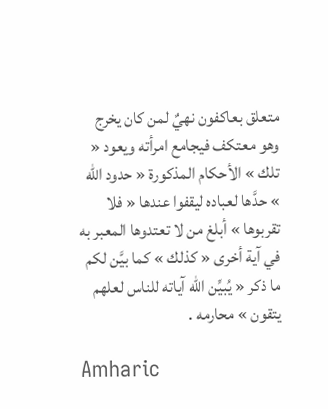متعلق بعاكفون نهيٌ لمن كان يخرج وهو معتكف فيجامع امرأته ويعود « تلك » الأحكام المذكورة « حدود الله » حدَّها لعباده ليقفوا عندها « فلا تقربوها » أبلغ من لا تعتدوها المعبر به في آية أخرى « كذلك » كما بيَّن لكم ما ذكر « يُبيِّن الله آياته للناس لعلهم يتقون » محارمه .

Amharic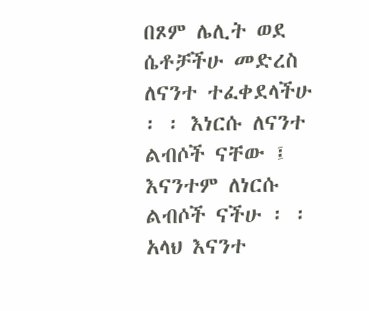በጾም ሌሊት ወደ ሴቶቻችሁ መድረስ ለናንተ ተፈቀደላችሁ ፡ ፡ እነርሱ ለናንተ ልብሶች ናቸው ፤ እናንተም ለነርሱ ልብሶች ናችሁ ፡ ፡ አላህ እናንተ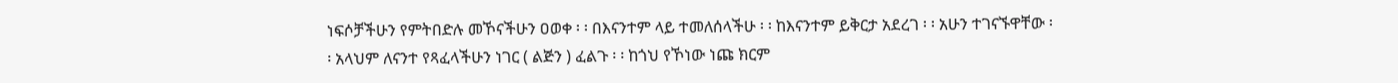ነፍሶቻችሁን የምትበድሉ መኾናችሁን ዐወቀ ፡ ፡ በእናንተም ላይ ተመለሰላችሁ ፡ ፡ ከእናንተም ይቅርታ አደረገ ፡ ፡ አሁን ተገናኙዋቸው ፡ ፡ አላህም ለናንተ የጻፈላችሁን ነገር ( ልጅን ) ፈልጉ ፡ ፡ ከጎህ የኾነው ነጩ ክርም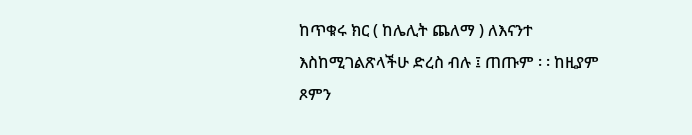ከጥቁሩ ክር ( ከሌሊት ጨለማ ) ለእናንተ እስከሚገልጽላችሁ ድረስ ብሉ ፤ ጠጡም ፡ ፡ ከዚያም ጾምን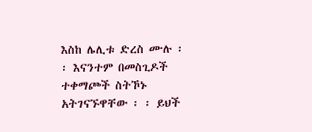እስከ ሌሊቱ ድረስ ሙሉ ፡ ፡ እናንተም በመስጊዶች ተቀማጮች ስትኾኑ አትገናኙዋቸው ፡ ፡ ይህች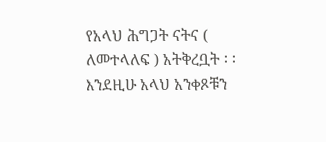የአላህ ሕግጋት ናትና ( ለመተላለፍ ) አትቅረቧት ፡ ፡ እንደዚሁ አላህ አንቀጾቹን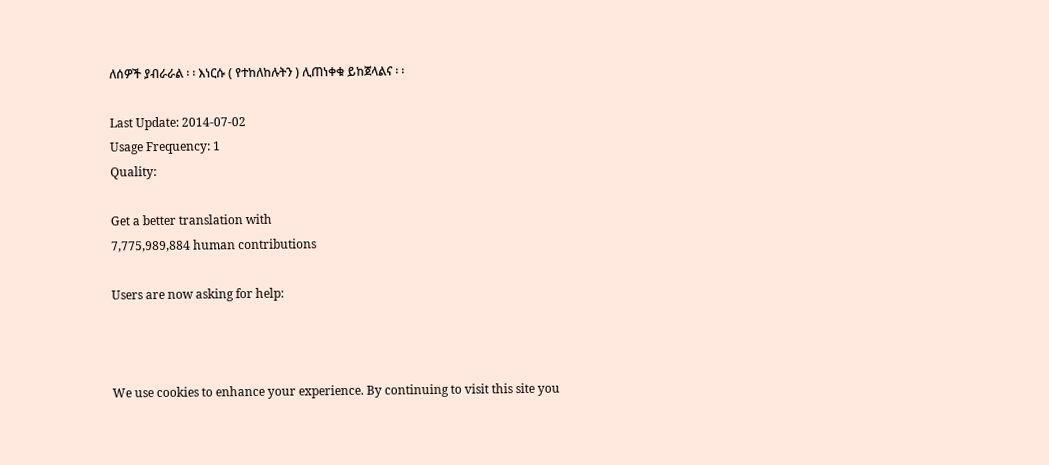ለሰዎች ያብራራል ፡ ፡ እነርሱ ( የተከለከሉትን ) ሊጠነቀቁ ይከጀላልና ፡ ፡

Last Update: 2014-07-02
Usage Frequency: 1
Quality:

Get a better translation with
7,775,989,884 human contributions

Users are now asking for help:



We use cookies to enhance your experience. By continuing to visit this site you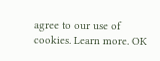agree to our use of cookies. Learn more. OK